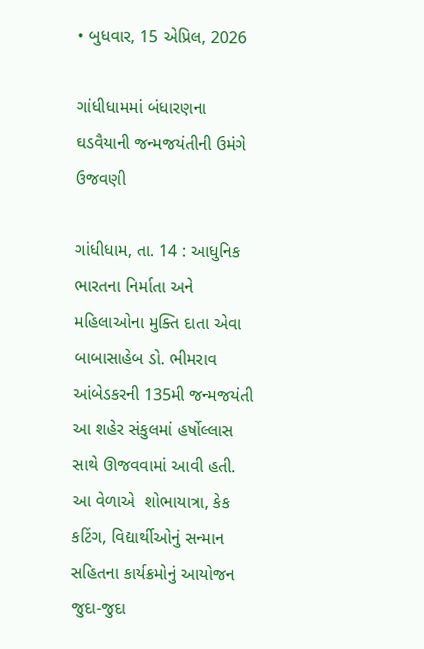• બુધવાર, 15 એપ્રિલ, 2026

ગાંધીધામમાં બંધારણના ઘડવૈયાની જન્મજયંતીની ઉમંગે ઉજવણી

ગાંધીધામ, તા. 14 : આધુનિક ભારતના નિર્માતા અને મહિલાઓના મુક્તિ દાતા એવા બાબાસાહેબ ડો. ભીમરાવ આંબેડકરની 135મી જન્મજયંતી આ શહેર સંકુલમાં હર્ષોલ્લાસ સાથે ઊજવવામાં આવી હતી. આ વેળાએ  શોભાયાત્રા, કેક કટિંગ, વિદ્યાર્થીઓનું સન્માન સહિતના કાર્યક્રમોનું આયોજન જુદા-જુદા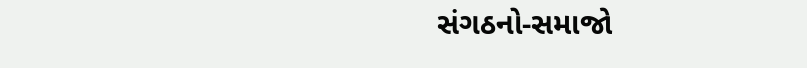સંગઠનો-સમાજો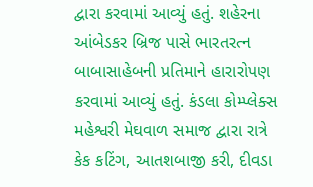દ્વારા કરવામાં આવ્યું હતું. શહેરના આંબેડકર બ્રિજ પાસે ભારતરત્ન બાબાસાહેબની પ્રતિમાને હારારોપણ કરવામાં આવ્યું હતું. કંડલા કોમ્પ્લેક્સ મહેશ્વરી મેઘવાળ સમાજ દ્વારા રાત્રે કેક કટિંગ, આતશબાજી કરી, દીવડા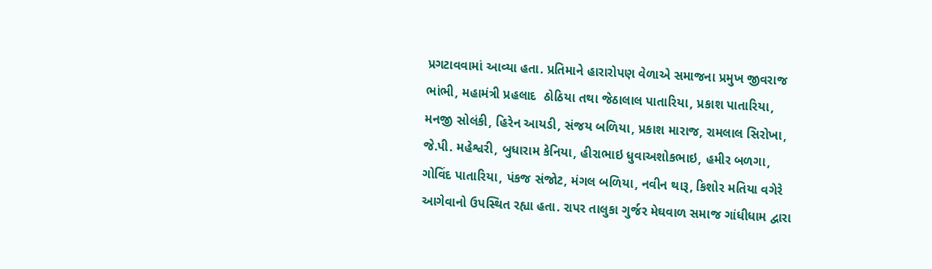પ્રગટાવવામાં આવ્યા હતા. પ્રતિમાને હારારોપણ વેળાએ સમાજના પ્રમુખ જીવરાજ ભાંભી, મહામંત્રી પ્રહલાદ  ઠોઠિયા તથા જેઠાલાલ પાતારિયા, પ્રકાશ પાતારિયા, મનજી સોલંકી, હિરેન આયડી, સંજય બળિયા, પ્રકાશ મારાજ, રામલાલ સિરોખા, જે.પી. મહેશ્વરી, બુધારામ કેનિયા, હીરાભાઇ ધુવાઅશોકભાઇ, હમીર બળગા, ગોવિંદ પાતારિયા, પંકજ સંજોટ, મંગલ બળિયા, નવીન થારૂ, કિશોર મતિયા વગેરે આગેવાનો ઉપસ્થિત રહ્યા હતા. રાપર તાલુકા ગુર્જર મેઘવાળ સમાજ ગાંધીધામ દ્વારા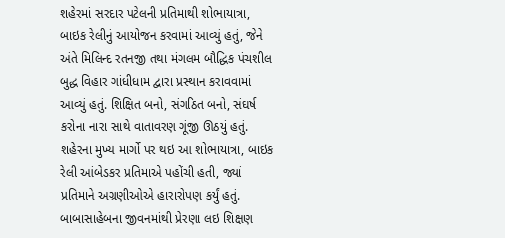શહેરમાં સરદાર પટેલની પ્રતિમાથી શોભાયાત્રા, બાઇક રેલીનું આયોજન કરવામાં આવ્યું હતું, જેને અંતે મિલિન્દ રતનજી તથા મંગલમ બૌદ્ધિક પંચશીલ બુદ્ધ વિહાર ગાંધીધામ દ્વારા પ્રસ્થાન કરાવવામાં આવ્યું હતું. શિક્ષિત બનો, સંગઠિત બનો, સંઘર્ષ કરોના નારા સાથે વાતાવરણ ગૂંજી ઊઠયું હતું. શહેરના મુખ્ય માર્ગો પર થઇ આ શોભાયાત્રા, બાઇક રેલી આંબેડકર પ્રતિમાએ પહોંચી હતી, જ્યાં પ્રતિમાને અગ્રણીઓએ હારારોપણ કર્યું હતું. બાબાસાહેબના જીવનમાંથી પ્રેરણા લઇ શિક્ષણ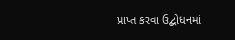પ્રાપ્ત કરવા ઉદ્બોધનમાં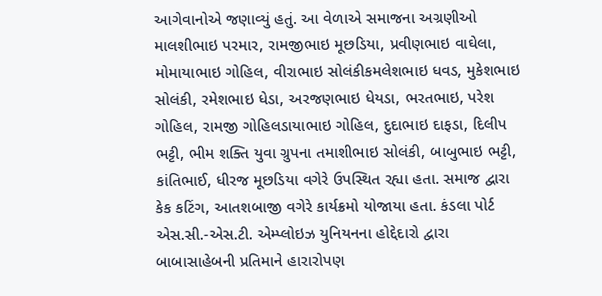આગેવાનોએ જણાવ્યું હતું. આ વેળાએ સમાજના અગ્રણીઓ માલશીભાઇ પરમાર, રામજીભાઇ મૂછડિયા, પ્રવીણભાઇ વાઘેલા, મોમાયાભાઇ ગોહિલ, વીરાભાઇ સોલંકીકમલેશભાઇ ધવડ, મુકેશભાઇ સોલંકી, રમેશભાઇ ધેડા, અરજણભાઇ ધેયડા, ભરતભાઇ, પરેશ ગોહિલ, રામજી ગોહિલડાયાભાઇ ગોહિલ, દુદાભાઇ દાફડા, દિલીપ ભટ્ટી, ભીમ શક્તિ યુવા ગ્રુપના તમાશીભાઇ સોલંકી, બાબુભાઇ ભટ્ટી, કાંતિભાઈ, ધીરજ મૂછડિયા વગેરે ઉપસ્થિત રહ્યા હતા. સમાજ દ્વારા કેક કટિંગ, આતશબાજી વગેરે કાર્યક્રમો યોજાયા હતા. કંડલા પોર્ટ એસ.સી.-એસ.ટી. એમ્પ્લોઇઝ યુનિયનના હોદ્દેદારો દ્વારા બાબાસાહેબની પ્રતિમાને હારારોપણ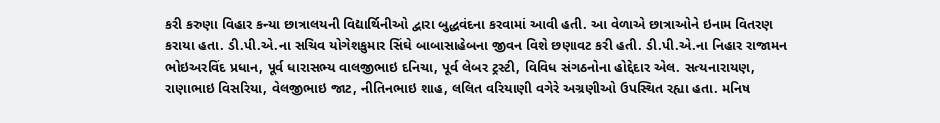કરી કરુણા વિહાર કન્યા છાત્રાલયની વિદ્યાર્થિનીઓ દ્વારા બુદ્ધવંદના કરવામાં આવી હતી. આ વેળાએ છાત્રાઓને ઇનામ વિતરણ કરાયા હતા. ડી.પી.એ.ના સચિવ યોગેશકુમાર સિંઘે બાબાસાહેબના જીવન વિશે છણાવટ કરી હતી. ડી.પી.એ.ના નિહાર રાજામન ભોઇઅરવિંદ પ્રધાન, પૂર્વ ધારાસભ્ય વાલજીભાઇ દનિચા, પૂર્વ લેબર ટ્રસ્ટી, વિવિધ સંગઠનોના હોદ્દેદાર એલ. સત્યનારાયણ, રાણાભાઇ વિસરિયા, વેલજીભાઇ જાટ, નીતિનભાઇ શાહ, લલિત વરિયાણી વગેરે અગ્રણીઓ ઉપસ્થિત રહ્યા હતા. મનિષ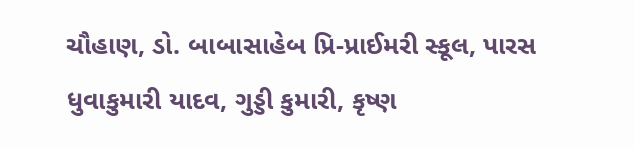ચૌહાણ, ડો. બાબાસાહેબ પ્રિ-પ્રાઈમરી સ્કૂલ, પારસ ધુવાકુમારી યાદવ, ગુડ્ડી કુમારી, કૃષ્ણ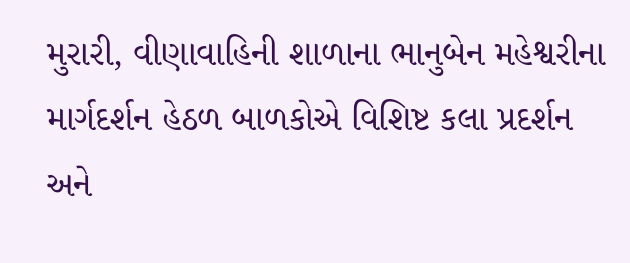મુરારી, વીણાવાહિની શાળાના ભાનુબેન મહેશ્વરીના માર્ગદર્શન હેઠળ બાળકોએ વિશિષ્ટ કલા પ્રદર્શન અને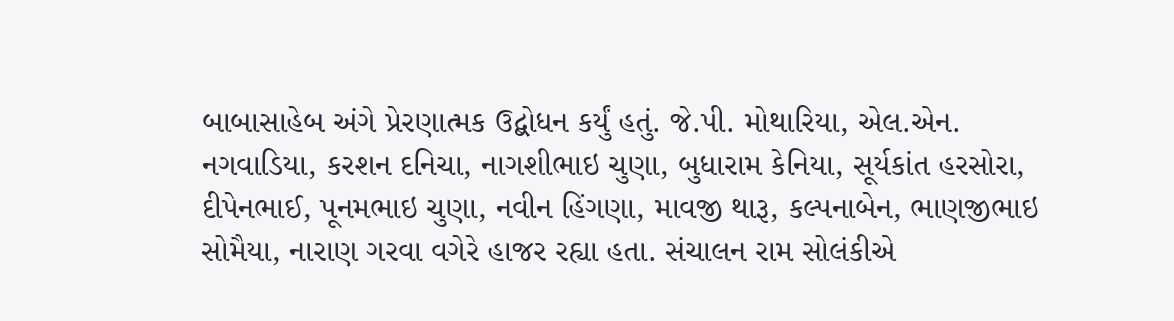બાબાસાહેબ અંગે પ્રેરણાત્મક ઉદ્બોધન કર્યું હતું. જે.પી. મોથારિયા, એલ.એન. નગવાડિયા, કરશન દનિચા, નાગશીભાઇ ચુણા, બુધારામ કેનિયા, સૂર્યકાંત હરસોરા, દીપેનભાઈ, પૂનમભાઇ ચુણા, નવીન હિંગણા, માવજી થારૂ, કલ્પનાબેન, ભાણજીભાઇ સોમૈયા, નારાણ ગરવા વગેરે હાજર રહ્યા હતા. સંચાલન રામ સોલંકીએ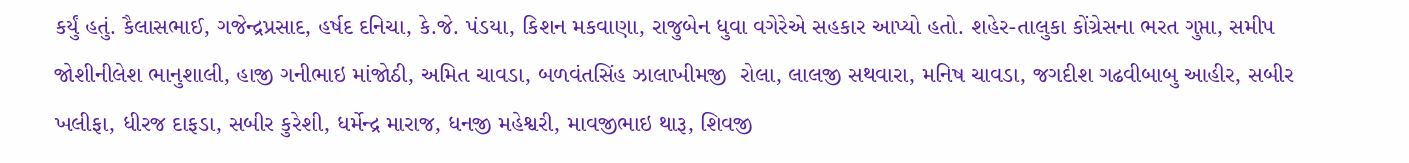કર્યું હતું. કૈલાસભાઈ, ગજેન્દ્રપ્રસાદ, હર્ષદ દનિચા, કે.જે. પંડયા, કિશન મકવાણા, રાજુબેન ધુવા વગેરેએ સહકાર આપ્યો હતો. શહેર-તાલુકા કોંગ્રેસના ભરત ગુપ્તા, સમીપ જોશીનીલેશ ભાનુશાલી, હાજી ગનીભાઇ માંજોઠી, અમિત ચાવડા, બળવંતસિંહ ઝાલાખીમજી  રોલા, લાલજી સથવારા, મનિષ ચાવડા, જગદીશ ગઢવીબાબુ આહીર, સબીર ખલીફા, ધીરજ દાફડા, સબીર કુરેશી, ધર્મેન્દ્ર મારાજ, ધનજી મહેશ્વરી, માવજીભાઇ થારૂ, શિવજી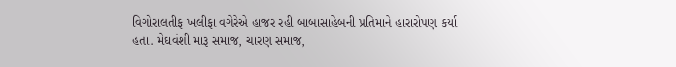વિગોરાલતીફ ખલીફા વગેરેએ હાજર રહી બાબાસાહેબની પ્રતિમાને હારારોપણ કર્યા હતા. મેઘવંશી મારૂ સમાજ, ચારણ સમાજ,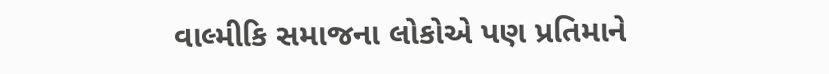વાલ્મીકિ સમાજના લોકોએ પણ પ્રતિમાને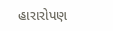હારારોપણ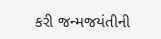કરી જન્મજયંતીની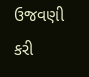ઉજવણી કરી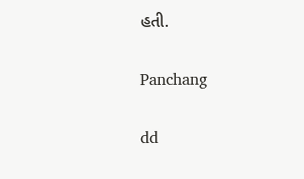હતી.

Panchang

dd